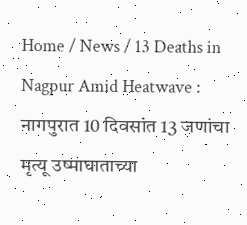Home / News / 13 Deaths in Nagpur Amid Heatwave : नागपुरात 10 दिवसांत 13 जणांचा मृत्यू उष्माघाताच्या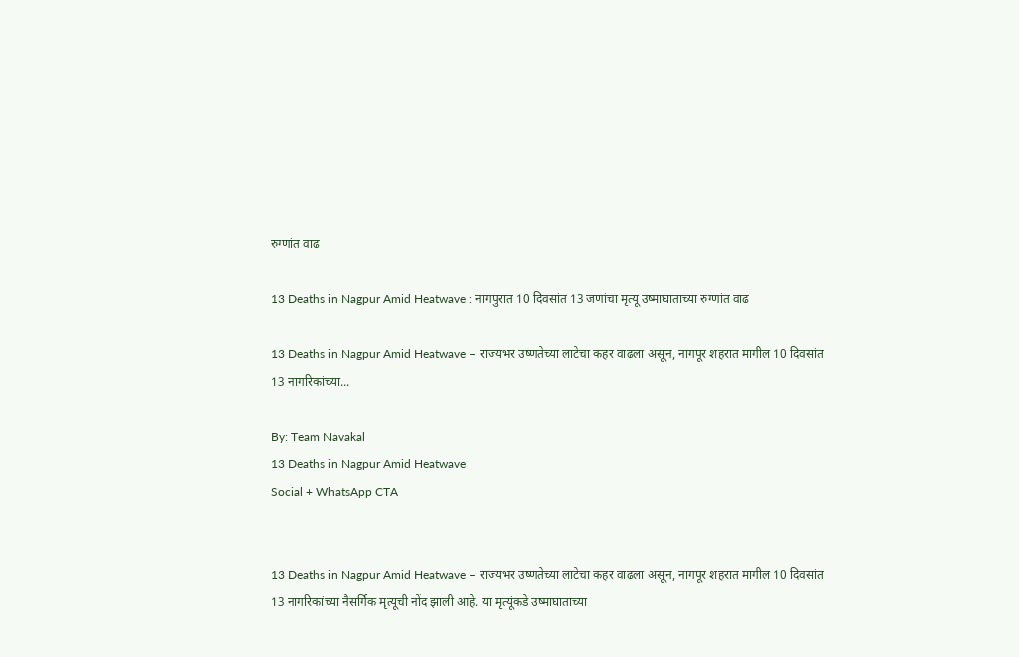रुग्णांत वाढ

13 Deaths in Nagpur Amid Heatwave : नागपुरात 10 दिवसांत 13 जणांचा मृत्यू उष्माघाताच्या रुग्णांत वाढ

13 Deaths in Nagpur Amid Heatwave – राज्यभर उष्णतेच्या लाटेचा कहर वाढला असून, नागपूर शहरात मागील 10 दिवसांत 13 नागरिकांच्या...

By: Team Navakal
13 Deaths in Nagpur Amid Heatwave
Social + WhatsApp CTA


13 Deaths in Nagpur Amid Heatwave – राज्यभर उष्णतेच्या लाटेचा कहर वाढला असून, नागपूर शहरात मागील 10 दिवसांत 13 नागरिकांच्या नैसर्गिक मृत्यूची नोंद झाली आहे. या मृत्यूंकडे उष्माघाताच्या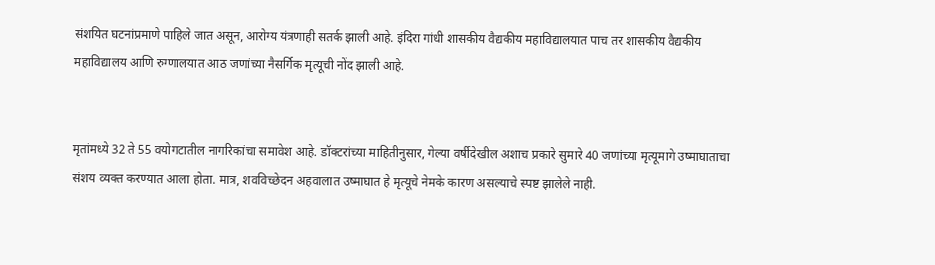संशयित घटनांप्रमाणे पाहिले जात असून, आरोग्य यंत्रणाही सतर्क झाली आहे. इंदिरा गांधी शासकीय वैद्यकीय महाविद्यालयात पाच तर शासकीय वैद्यकीय महाविद्यालय आणि रुग्णालयात आठ जणांच्या नैसर्गिक मृत्यूची नोंद झाली आहे.


मृतांमध्ये 32 ते 55 वयोगटातील नागरिकांचा समावेश आहे. डॉक्टरांच्या माहितीनुसार, गेल्या वर्षीदेखील अशाच प्रकारे सुमारे 40 जणांच्या मृत्यूमागे उष्माघाताचा संशय व्यक्त करण्यात आला होता. मात्र, शवविच्छेदन अहवालात उष्माघात हे मृत्यूचे नेमके कारण असल्याचे स्पष्ट झालेले नाही.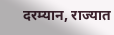दरम्यान, राज्यात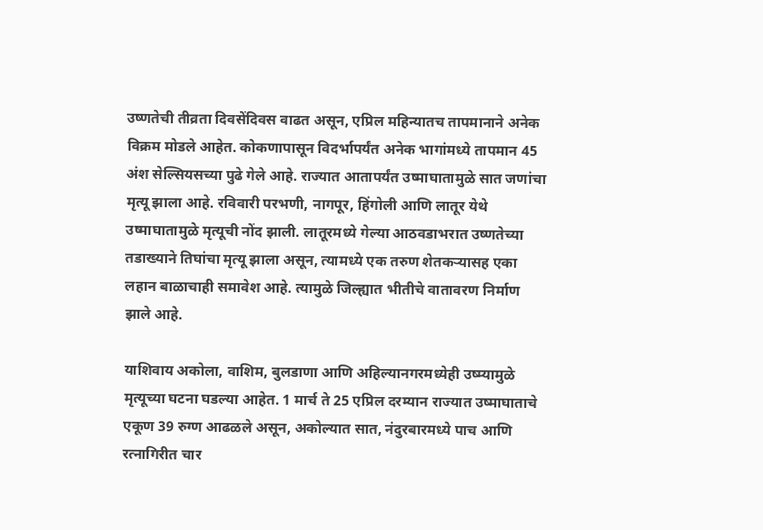उष्णतेची तीव्रता दिवसेंदिवस वाढत असून, एप्रिल महिन्यातच तापमानाने अनेक विक्रम मोडले आहेत. कोकणापासून विदर्भापर्यंत अनेक भागांमध्ये तापमान 45 अंश सेल्सियसच्या पुढे गेले आहे. राज्यात आतापर्यंत उष्माघातामुळे सात जणांचा मृत्यू झाला आहे. रविवारी परभणी, नागपूर, हिंगोली आणि लातूर येथे उष्माघातामुळे मृत्यूची नोंद झाली. लातूरमध्ये गेल्या आठवडाभरात उष्णतेच्या तडाख्याने तिघांचा मृत्यू झाला असून, त्यामध्ये एक तरुण शेतकर्‍यासह एका लहान बाळाचाही समावेश आहे. त्यामुळे जिल्ह्यात भीतीचे वातावरण निर्माण झाले आहे.

याशिवाय अकोला, वाशिम, बुलडाणा आणि अहिल्यानगरमध्येही उष्म्यामुळे मृत्यूच्या घटना घडल्या आहेत. 1 मार्च ते 25 एप्रिल दरम्यान राज्यात उष्माघाताचे एकूण 39 रुग्ण आढळले असून, अकोल्यात सात, नंदुरबारमध्ये पाच आणि रत्नागिरीत चार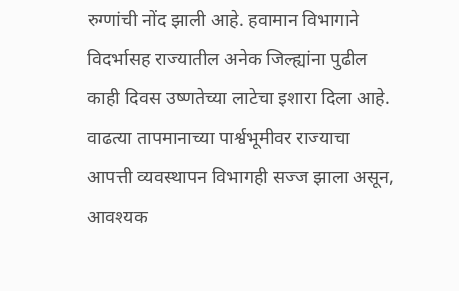रुग्णांची नोंद झाली आहे. हवामान विभागाने विदर्भासह राज्यातील अनेक जिल्ह्यांना पुढील काही दिवस उष्णतेच्या लाटेचा इशारा दिला आहे. वाढत्या तापमानाच्या पार्श्वभूमीवर राज्याचा आपत्ती व्यवस्थापन विभागही सज्ज झाला असून, आवश्यक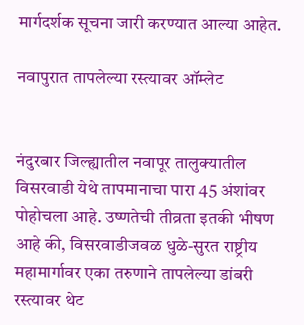मार्गदर्शक सूचना जारी करण्यात आल्या आहेत.

नवापुरात तापलेल्या रस्त्यावर ऑम्लेट


नंदुरबार जिल्ह्यातील नवापूर तालुक्यातील विसरवाडी येथे तापमानाचा पारा 45 अंशांवर पोहोचला आहे. उष्णतेची तीव्रता इतकी भीषण आहे की, विसरवाडीजवळ धुळे-सुरत राष्ट्रीय महामार्गावर एका तरुणाने तापलेल्या डांबरी रस्त्यावर थेट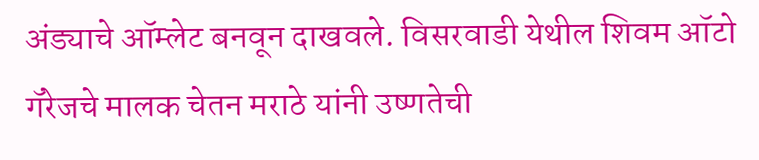अंड्याचे ऑम्लेट बनवून दाखवले. विसरवाडी येथील शिवम ऑटो गॅरेजचे मालक चेतन मराठे यांनी उष्णतेची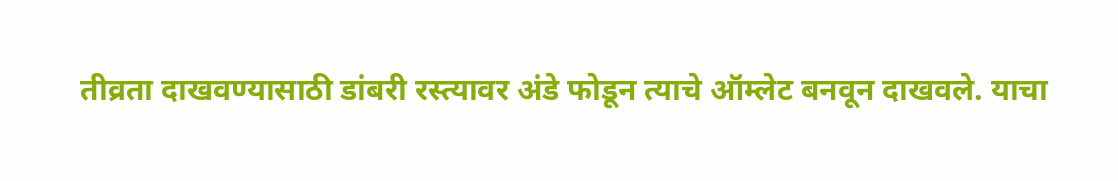तीव्रता दाखवण्यासाठी डांबरी रस्त्यावर अंडे फोडून त्याचे ऑम्लेट बनवून दाखवले. याचा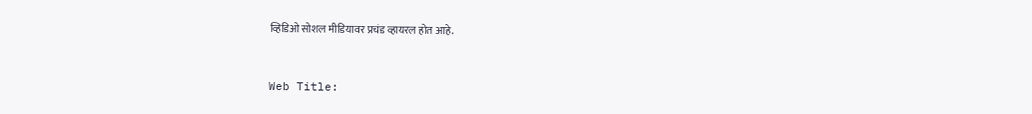व्हिडिओ सोशल मीडियावर प्रचंड व्हायरल होत आहे.


Web Title: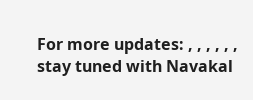For more updates: , , , , , , stay tuned with Navakal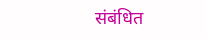संबंधित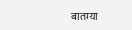बातम्या